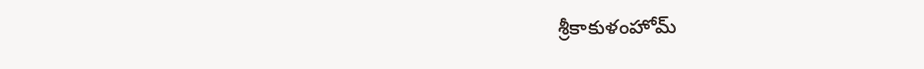శ్రీకాకుళంహోమ్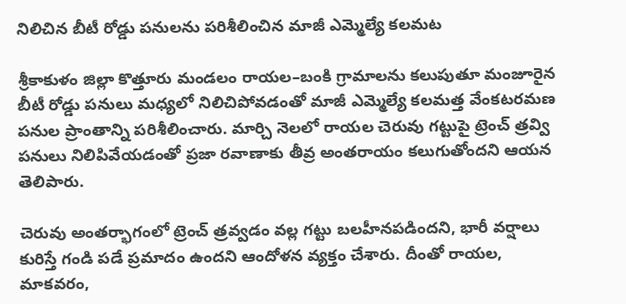నిలిచిన బీటీ రోడ్డు పనులను పరిశీలించిన మాజీ ఎమ్మెల్యే కలమట

శ్రీకాకుళం జిల్లా కొత్తూరు మండలం రాయల–బంకి గ్రామాలను కలుపుతూ మంజూరైన బీటీ రోడ్డు పనులు మధ్యలో నిలిచిపోవడంతో మాజీ ఎమ్మెల్యే కలమత్త వేంకటరమణ పనుల ప్రాంతాన్ని పరిశీలించారు. మార్చి నెలలో రాయల చెరువు గట్టుపై ట్రెంచ్ త్రవ్వి పనులు నిలిపివేయడంతో ప్రజా రవాణాకు తీవ్ర అంతరాయం కలుగుతోందని ఆయన తెలిపారు.

చెరువు అంతర్భాగంలో ట్రెంచ్ త్రవ్వడం వల్ల గట్టు బలహీనపడిందని, భారీ వర్షాలు కురిస్తే గండి పడే ప్రమాదం ఉందని ఆందోళన వ్యక్తం చేశారు. దీంతో రాయల, మాకవరం,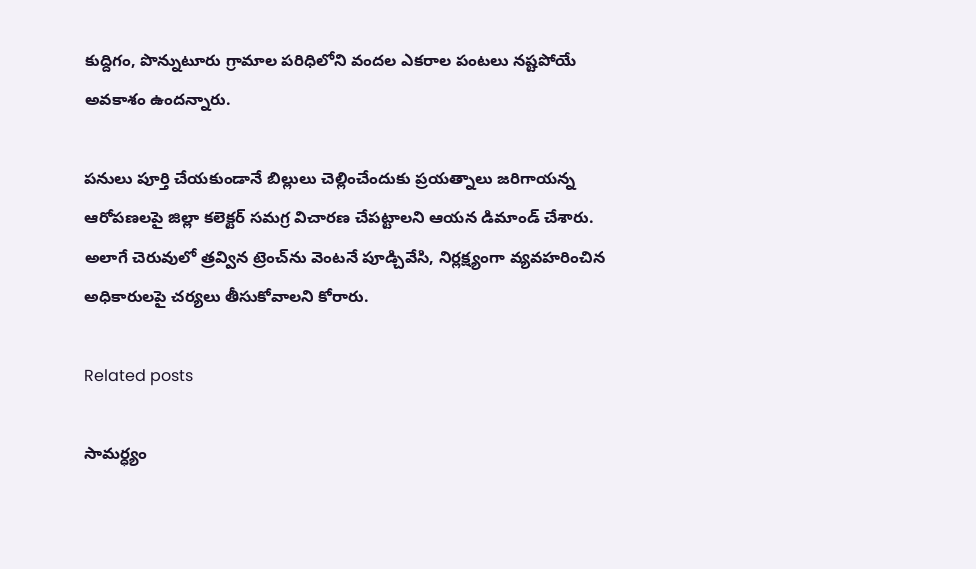కుద్దిగం, పొన్నుటూరు గ్రామాల పరిధిలోని వందల ఎకరాల పంటలు నష్టపోయే అవకాశం ఉందన్నారు.

పనులు పూర్తి చేయకుండానే బిల్లులు చెల్లించేందుకు ప్రయత్నాలు జరిగాయన్న ఆరోపణలపై జిల్లా కలెక్టర్ సమగ్ర విచారణ చేపట్టాలని ఆయన డిమాండ్ చేశారు. అలాగే చెరువులో త్రవ్విన ట్రెంచ్‌ను వెంటనే పూడ్చివేసి, నిర్లక్ష్యంగా వ్యవహరించిన అధికారులపై చర్యలు తీసుకోవాలని కోరారు.

Related posts

సామర్ధ్యం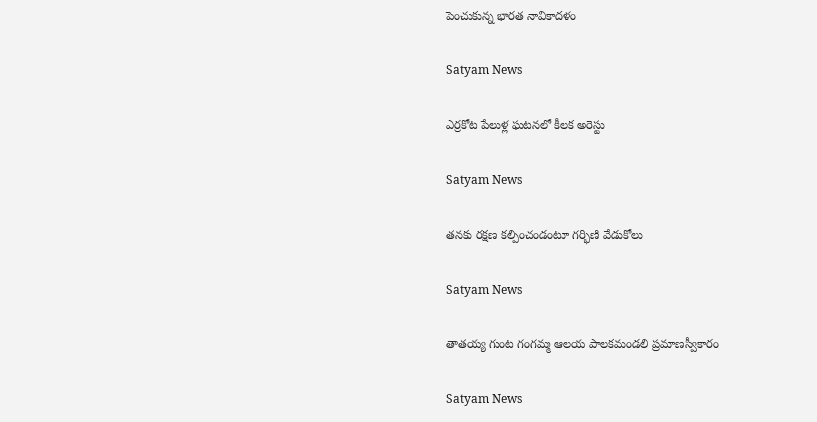పెంచుకున్న భారత నావికాదళం

Satyam News

ఎర్రకోట పేలుళ్ల ఘటనలో కీలక అరెస్టు

Satyam News

తనకు రక్షణ కల్పించండంటూ గర్భిణి వేడుకోలు

Satyam News

తాతయ్య గుంట గంగ‌మ్మ ఆల‌య పాల‌క‌మండ‌లి ప్ర‌మాణస్వీకారం

Satyam News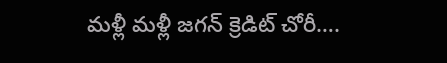మళ్లీ మళ్లీ జగన్ క్రెడిట్‌ చోరీ….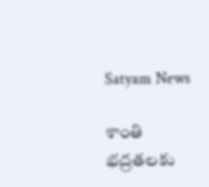Satyam News

శాంతి భద్రతలకు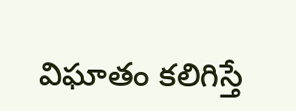విఘాతం కలిగిస్తే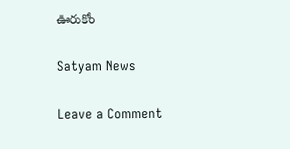ఊరుకోం

Satyam News

Leave a Comment